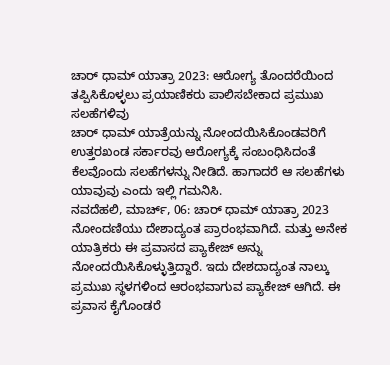ಚಾರ್ ಧಾಮ್ ಯಾತ್ರಾ 2023: ಆರೋಗ್ಯ ತೊಂದರೆಯಿಂದ ತಪ್ಪಿಸಿಕೊಳ್ಳಲು ಪ್ರಯಾಣಿಕರು ಪಾಲಿಸಬೇಕಾದ ಪ್ರಮುಖ ಸಲಹೆಗಳಿವು
ಚಾರ್ ಧಾಮ್ ಯಾತ್ರೆಯನ್ನು ನೋಂದಯಿಸಿಕೊಂಡವರಿಗೆ ಉತ್ತರಖಂಡ ಸರ್ಕಾರವು ಆರೋಗ್ಯಕ್ಕೆ ಸಂಬಂಧಿಸಿದಂತೆ ಕೆಲವೊಂದು ಸಲಹೆಗಳನ್ನು ನೀಡಿದೆ. ಹಾಗಾದರೆ ಆ ಸಲಹೆಗಳು ಯಾವುವು ಎಂದು ಇಲ್ಲಿ ಗಮನಿಸಿ.
ನವದೆಹಲಿ, ಮಾರ್ಚ್, 06: ಚಾರ್ ಧಾಮ್ ಯಾತ್ರಾ 2023 ನೋಂದಣಿಯು ದೇಶಾದ್ಯಂತ ಪ್ರಾರಂಭವಾಗಿದೆ. ಮತ್ತು ಅನೇಕ ಯಾತ್ರಿಕರು ಈ ಪ್ರವಾಸದ ಪ್ಯಾಕೇಜ್ ಅನ್ನು ನೋಂದಯಿಸಿಕೊಳ್ಳುತ್ತಿದ್ದಾರೆ. ಇದು ದೇಶದಾದ್ಯಂತ ನಾಲ್ಕು ಪ್ರಮುಖ ಸ್ಥಳಗಳಿಂದ ಆರಂಭವಾಗುವ ಪ್ಯಾಕೇಜ್ ಆಗಿದೆ. ಈ ಪ್ರವಾಸ ಕೈಗೊಂಡರೆ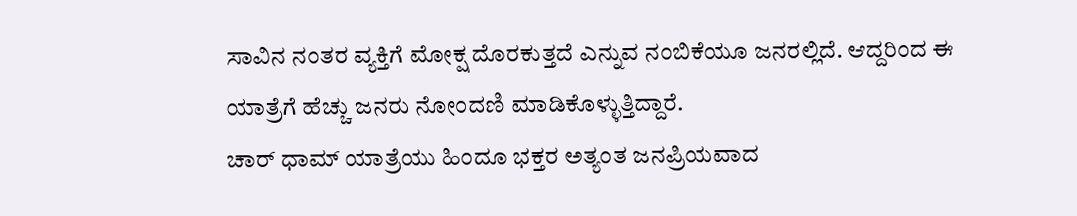ಸಾವಿನ ನಂತರ ವ್ಯಕ್ತಿಗೆ ಮೋಕ್ಷ ದೊರಕುತ್ತದೆ ಎನ್ನುವ ನಂಬಿಕೆಯೂ ಜನರಲ್ಲಿದೆ. ಆದ್ದರಿಂದ ಈ ಯಾತ್ರೆಗೆ ಹೆಚ್ಚು ಜನರು ನೋಂದಣಿ ಮಾಡಿಕೊಳ್ಳುತ್ತಿದ್ದಾರೆ.
ಚಾರ್ ಧಾಮ್ ಯಾತ್ರೆಯು ಹಿಂದೂ ಭಕ್ತರ ಅತ್ಯಂತ ಜನಪ್ರಿಯವಾದ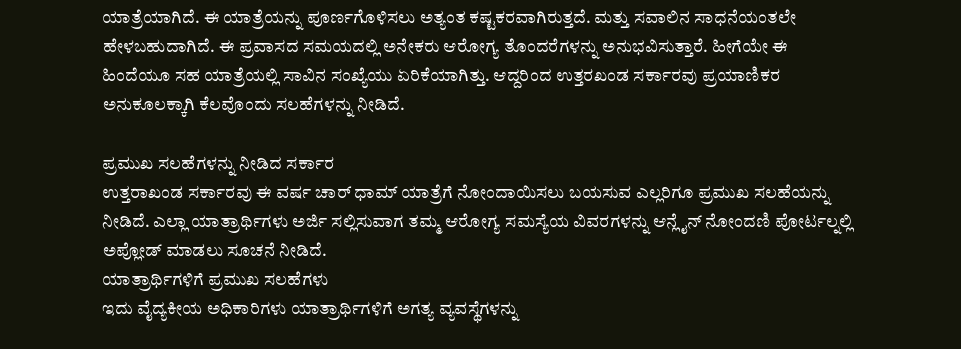ಯಾತ್ರೆಯಾಗಿದೆ. ಈ ಯಾತ್ರೆಯನ್ನು ಪೂರ್ಣಗೊಳಿಸಲು ಅತ್ಯಂತ ಕಷ್ಟಕರವಾಗಿರುತ್ತದೆ. ಮತ್ತು ಸವಾಲಿನ ಸಾಧನೆಯಂತಲೇ ಹೇಳಬಹುದಾಗಿದೆ. ಈ ಪ್ರವಾಸದ ಸಮಯದಲ್ಲಿ ಅನೇಕರು ಆರೋಗ್ಯ ತೊಂದರೆಗಳನ್ನು ಅನುಭವಿಸುತ್ತಾರೆ. ಹೀಗೆಯೇ ಈ ಹಿಂದೆಯೂ ಸಹ ಯಾತ್ರೆಯಲ್ಲಿ ಸಾವಿನ ಸಂಖ್ಯೆಯು ಏರಿಕೆಯಾಗಿತ್ತು. ಆದ್ದರಿಂದ ಉತ್ತರಖಂಡ ಸರ್ಕಾರವು ಪ್ರಯಾಣಿಕರ ಅನುಕೂಲಕ್ಕಾಗಿ ಕೆಲವೊಂದು ಸಲಹೆಗಳನ್ನು ನೀಡಿದೆ.

ಪ್ರಮುಖ ಸಲಹೆಗಳನ್ನು ನೀಡಿದ ಸರ್ಕಾರ
ಉತ್ತರಾಖಂಡ ಸರ್ಕಾರವು ಈ ವರ್ಷ ಚಾರ್ ಧಾಮ್ ಯಾತ್ರೆಗೆ ನೋಂದಾಯಿಸಲು ಬಯಸುವ ಎಲ್ಲರಿಗೂ ಪ್ರಮುಖ ಸಲಹೆಯನ್ನು ನೀಡಿದೆ. ಎಲ್ಲಾ ಯಾತ್ರಾರ್ಥಿಗಳು ಅರ್ಜಿ ಸಲ್ಲಿಸುವಾಗ ತಮ್ಮ ಆರೋಗ್ಯ ಸಮಸ್ಯೆಯ ವಿವರಗಳನ್ನು ಆನ್ಲೈನ್ ನೋಂದಣಿ ಪೋರ್ಟಲ್ನಲ್ಲಿ ಅಪ್ಲೋಡ್ ಮಾಡಲು ಸೂಚನೆ ನೀಡಿದೆ.
ಯಾತ್ರಾರ್ಥಿಗಳಿಗೆ ಪ್ರಮುಖ ಸಲಹೆಗಳು
ಇದು ವೈದ್ಯಕೀಯ ಅಧಿಕಾರಿಗಳು ಯಾತ್ರಾರ್ಥಿಗಳಿಗೆ ಅಗತ್ಯ ವ್ಯವಸ್ಥೆಗಳನ್ನು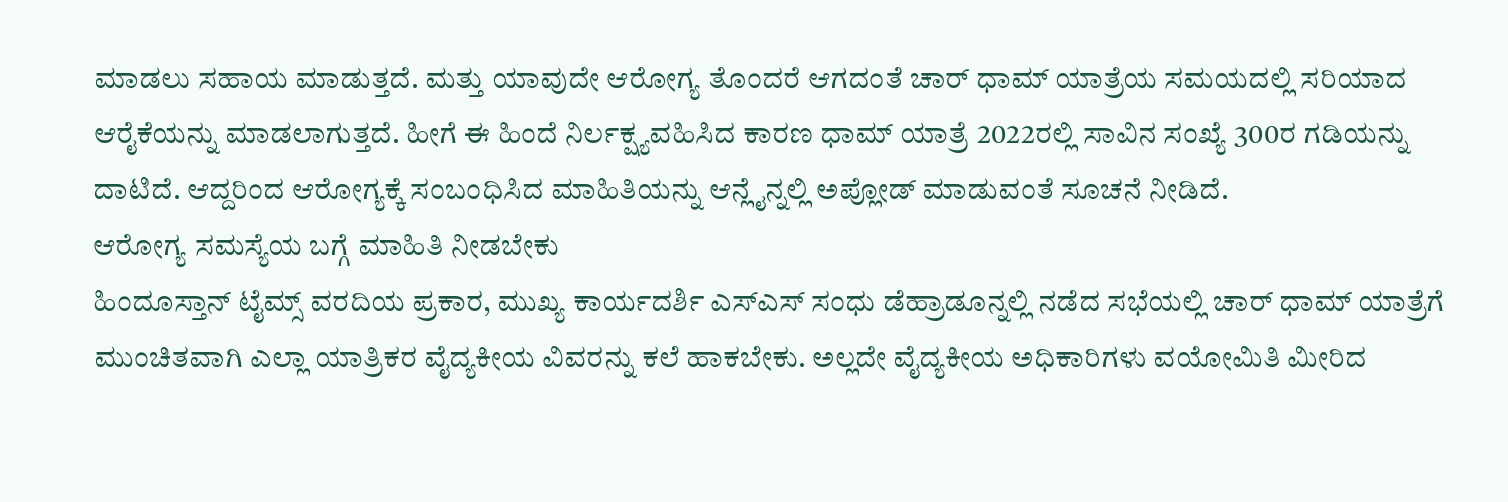ಮಾಡಲು ಸಹಾಯ ಮಾಡುತ್ತದೆ. ಮತ್ತು ಯಾವುದೇ ಆರೋಗ್ಯ ತೊಂದರೆ ಆಗದಂತೆ ಚಾರ್ ಧಾಮ್ ಯಾತ್ರೆಯ ಸಮಯದಲ್ಲಿ ಸರಿಯಾದ ಆರೈಕೆಯನ್ನು ಮಾಡಲಾಗುತ್ತದೆ. ಹೀಗೆ ಈ ಹಿಂದೆ ನಿರ್ಲಕ್ಷ್ಯವಹಿಸಿದ ಕಾರಣ ಧಾಮ್ ಯಾತ್ರೆ 2022ರಲ್ಲಿ ಸಾವಿನ ಸಂಖ್ಯೆ 300ರ ಗಡಿಯನ್ನು ದಾಟಿದೆ. ಆದ್ದರಿಂದ ಆರೋಗ್ಯಕ್ಕೆ ಸಂಬಂಧಿಸಿದ ಮಾಹಿತಿಯನ್ನು ಆನ್ಲೈನ್ನಲ್ಲಿ ಅಪ್ಲೋಡ್ ಮಾಡುವಂತೆ ಸೂಚನೆ ನೀಡಿದೆ.
ಆರೋಗ್ಯ ಸಮಸ್ಯೆಯ ಬಗ್ಗೆ ಮಾಹಿತಿ ನೀಡಬೇಕು
ಹಿಂದೂಸ್ತಾನ್ ಟೈಮ್ಸ್ ವರದಿಯ ಪ್ರಕಾರ, ಮುಖ್ಯ ಕಾರ್ಯದರ್ಶಿ ಎಸ್ಎಸ್ ಸಂಧು ಡೆಹ್ರಾಡೂನ್ನಲ್ಲಿ ನಡೆದ ಸಭೆಯಲ್ಲಿ ಚಾರ್ ಧಾಮ್ ಯಾತ್ರೆಗೆ ಮುಂಚಿತವಾಗಿ ಎಲ್ಲಾ ಯಾತ್ರಿಕರ ವೈದ್ಯಕೀಯ ವಿವರನ್ನು ಕಲೆ ಹಾಕಬೇಕು. ಅಲ್ಲದೇ ವೈದ್ಯಕೀಯ ಅಧಿಕಾರಿಗಳು ವಯೋಮಿತಿ ಮೀರಿದ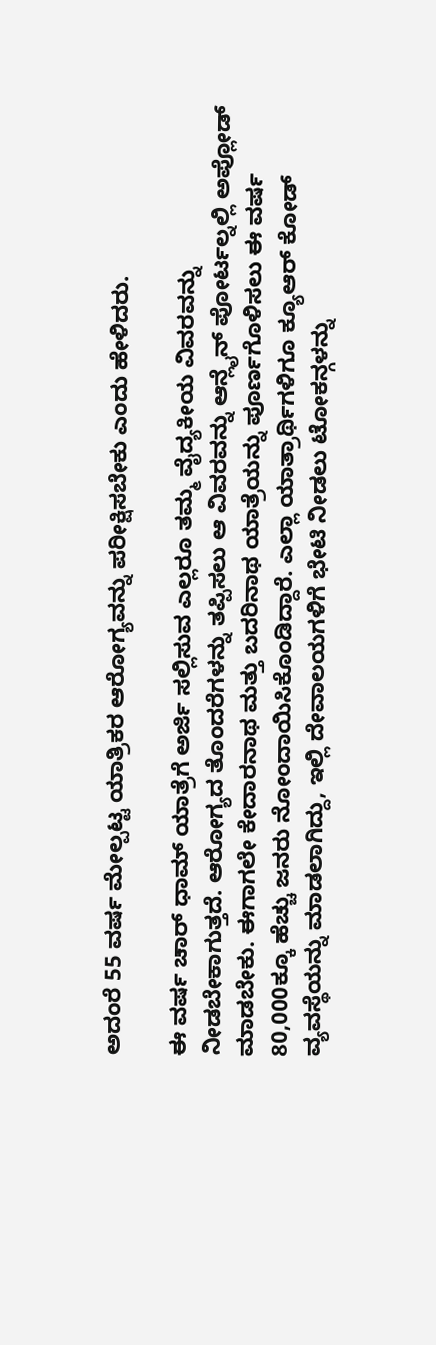ಅದಂರೆ 55 ವರ್ಷ ಮೇಲ್ಪಟ್ಟ ಯಾತ್ರಿಕರ ಆರೋಗ್ಯವನ್ನು ಪರೀಕ್ಷಿಸಬೇಕು ಎಂದು ಹೇಳಿದರು.

ಈ ವರ್ಷ ಚಾರ್ ಧಾಮ್ ಯಾತ್ರೆಗೆ ಅರ್ಜಿ ಸಲ್ಲಿಸುವ ಎಲ್ಲರೂ ತಮ್ಮ ವೈದ್ಯಕೀಯ ವಿವರವನ್ನು ನೀಡಬೇಕಾಗುತ್ತದೆ. ಆರೋಗ್ಯದ ತೊಂದರೆಗಳನ್ನು ತಪ್ಪಿಸಲು ಆ ವಿವರವನ್ನು ಆನ್ಲೈನ್ ಪೋರ್ಟಲ್ನಲ್ಲಿ ಅಪ್ಲೋಡ್ ಮಾಡಬೇಕು. ಈಗಾಗಲೇ ಕೇದಾರನಾಥ ಮತ್ತು ಬದರಿನಾಥ ಯಾತ್ರೆಯನ್ನು ಪೂರ್ಣಗೊಳಿಸಲು ಈ ವರ್ಷ 80,000ಕ್ಕೂ ಹೆಚ್ಚು ಜನರು ನೋಂದಾಯಿಸಿಕೊಂಡಿದ್ದಾರೆ. ಎಲ್ಲಾ ಯಾತ್ರಾರ್ಥಿಗಳಿಗೂ ಕ್ಯೂಆರ್ ಕೋಡ್ ವ್ಯವಸ್ಥೆಯನ್ನು ಮಾಡಲಾಗಿದ್ದು, ಇಲ್ಲಿ ದೇವಾಲಯಗಳಿಗೆ ಭೇಟಿ ನೀಡಲು ಟೋಕನ್ಗಳನ್ನು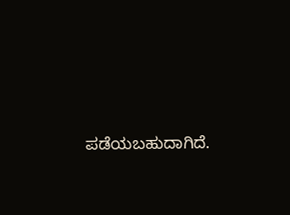ಪಡೆಯಬಹುದಾಗಿದೆ.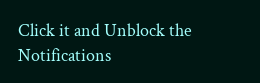Click it and Unblock the Notifications